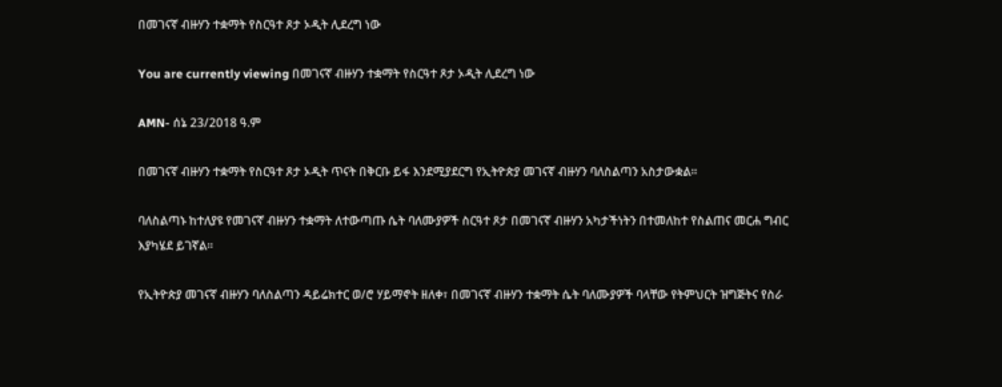በመገናኛ ብዙሃን ተቋማት የስርዓተ ጾታ ኦዲት ሊደረግ ነው

You are currently viewing በመገናኛ ብዙሃን ተቋማት የስርዓተ ጾታ ኦዲት ሊደረግ ነው

AMN- ሰኔ 23/2018 ዓ.ም

በመገናኛ ብዙሃን ተቋማት የስርዓተ ጾታ ኦዲት ጥናት በቅርቡ ይፋ እንደሚያደርግ የኢትዮጵያ መገናኛ ብዙሃን ባለስልጣን አስታውቋል፡፡

ባለስልጣኑ ከተለያዩ የመገናኛ ብዙሃን ተቋማት ለተውጣጡ ሴት ባለሙያዎች ስርዓተ ጾታ በመገናኛ ብዙሃን አካታችነትን በተመለከተ የስልጠና መርሐ ግብር እያካሄደ ይገኛል፡፡

የኢትዮጵያ መገናኛ ብዙሃን ባለስልጣን ዳይሬክተር ወ/ሮ ሃይማኖት ዘለቀ፣ በመገናኛ ብዙሃን ተቋማት ሴት ባለሙያዎች ባላቸው የትምህርት ዝግጅትና የስራ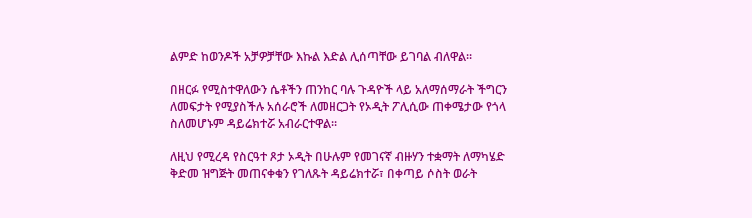ልምድ ከወንዶች አቻዎቻቸው እኩል እድል ሊሰጣቸው ይገባል ብለዋል፡፡

በዘርፉ የሚስተዋለውን ሴቶችን ጠንከር ባሉ ጉዳዮች ላይ አለማሰማራት ችግርን ለመፍታት የሚያስችሉ አሰራሮች ለመዘርጋት የኦዲት ፖሊሲው ጠቀሜታው የጎላ ስለመሆኑም ዳይሬክተሯ አብራርተዋል፡፡

ለዚህ የሚረዳ የስርዓተ ጾታ ኦዲት በሁሉም የመገናኛ ብዙሃን ተቋማት ለማካሄድ ቅድመ ዝግጅት መጠናቀቁን የገለጹት ዳይሬክተሯ፣ በቀጣይ ሶስት ወራት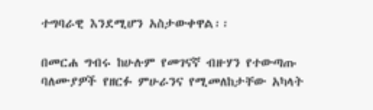ተግባራዊ እንደሚሆን አስታውቀዋል፡፡

በመርሐ ግብሩ ከሁሉም የመገናኛ ብዙሃን የተውጣጡ ባለሙያዎች የዘርፉ ምሁራንና የሚመለከታቸው አካላት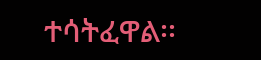ተሳትፈዋል፡፡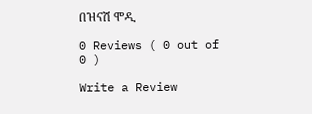በዝናሽ ሞዲ

0 Reviews ( 0 out of 0 )

Write a Review